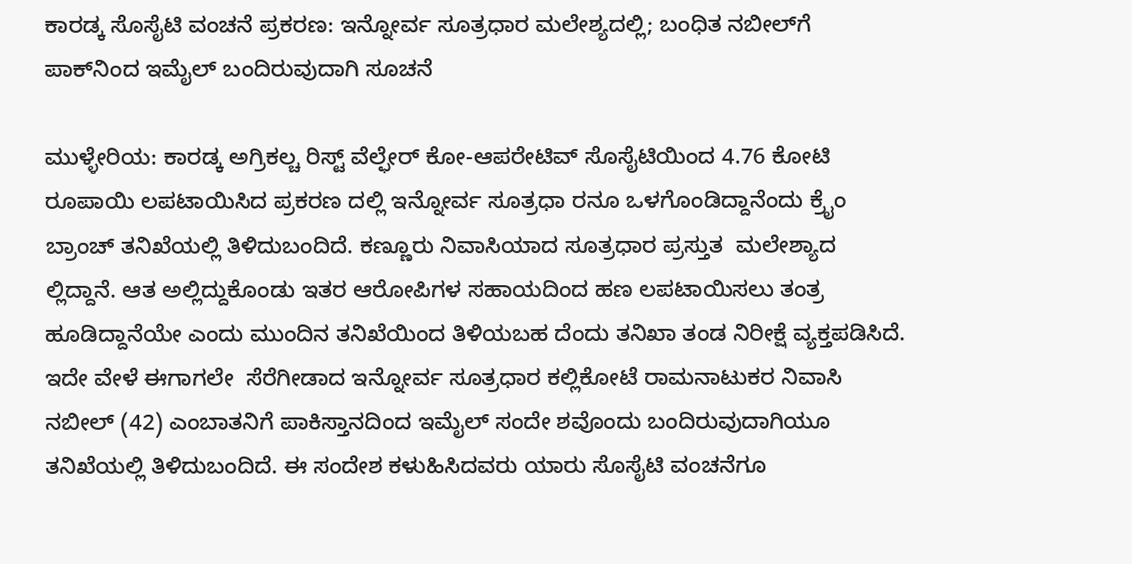ಕಾರಡ್ಕ ಸೊಸೈಟಿ ವಂಚನೆ ಪ್ರಕರಣ: ಇನ್ನೋರ್ವ ಸೂತ್ರಧಾರ ಮಲೇಶ್ಯದಲ್ಲಿ; ಬಂಧಿತ ನಬೀಲ್‌ಗೆ ಪಾಕ್‌ನಿಂದ ಇಮೈಲ್ ಬಂದಿರುವುದಾಗಿ ಸೂಚನೆ

ಮುಳ್ಳೇರಿಯ: ಕಾರಡ್ಕ ಅಗ್ರಿಕಲ್ಚ ರಿಸ್ಟ್ ವೆಲ್ಫೇರ್ ಕೋ-ಆಪರೇಟಿವ್ ಸೊಸೈಟಿಯಿಂದ 4.76 ಕೋಟಿ ರೂಪಾಯಿ ಲಪಟಾಯಿಸಿದ ಪ್ರಕರಣ ದಲ್ಲಿ ಇನ್ನೋರ್ವ ಸೂತ್ರಧಾ ರನೂ ಒಳಗೊಂಡಿದ್ದಾನೆಂದು ಕ್ರೈಂ ಬ್ರಾಂಚ್ ತನಿಖೆಯಲ್ಲಿ ತಿಳಿದುಬಂದಿದೆ. ಕಣ್ಣೂರು ನಿವಾಸಿಯಾದ ಸೂತ್ರಧಾರ ಪ್ರಸ್ತುತ  ಮಲೇಶ್ಯಾದ ಲ್ಲಿದ್ದಾನೆ. ಆತ ಅಲ್ಲಿದ್ದುಕೊಂಡು ಇತರ ಆರೋಪಿಗಳ ಸಹಾಯದಿಂದ ಹಣ ಲಪಟಾಯಿಸಲು ತಂತ್ರ ಹೂಡಿದ್ದಾನೆಯೇ ಎಂದು ಮುಂದಿನ ತನಿಖೆಯಿಂದ ತಿಳಿಯಬಹ ದೆಂದು ತನಿಖಾ ತಂಡ ನಿರೀಕ್ಷೆ ವ್ಯಕ್ತಪಡಿಸಿದೆ. ಇದೇ ವೇಳೆ ಈಗಾಗಲೇ  ಸೆರೆಗೀಡಾದ ಇನ್ನೋರ್ವ ಸೂತ್ರಧಾರ ಕಲ್ಲಿಕೋಟೆ ರಾಮನಾಟುಕರ ನಿವಾಸಿ ನಬೀಲ್ (42) ಎಂಬಾತನಿಗೆ ಪಾಕಿಸ್ತಾನದಿಂದ ಇಮೈಲ್ ಸಂದೇ ಶವೊಂದು ಬಂದಿರುವುದಾಗಿಯೂ ತನಿಖೆಯಲ್ಲಿ ತಿಳಿದುಬಂದಿದೆ. ಈ ಸಂದೇಶ ಕಳುಹಿಸಿದವರು ಯಾರು ಸೊಸೈಟಿ ವಂಚನೆಗೂ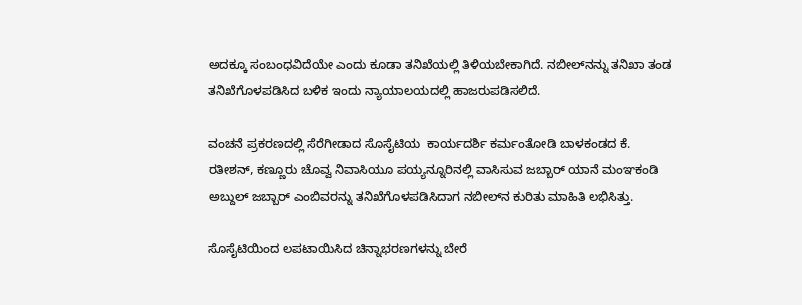ಅದಕ್ಕೂ ಸಂಬಂಧವಿದೆಯೇ ಎಂದು ಕೂಡಾ ತನಿಖೆಯಲ್ಲಿ ತಿಳಿಯಬೇಕಾಗಿದೆ. ನಬೀಲ್‌ನನ್ನು ತನಿಖಾ ತಂಡ ತನಿಖೆಗೊಳಪಡಿಸಿದ ಬಳಿಕ ಇಂದು ನ್ಯಾಯಾಲಯದಲ್ಲಿ ಹಾಜರುಪಡಿಸಲಿದೆ.

ವಂಚನೆ ಪ್ರಕರಣದಲ್ಲಿ ಸೆರೆಗೀಡಾದ ಸೊಸೈಟಿಯ  ಕಾರ್ಯದರ್ಶಿ ಕರ್ಮಂತೋಡಿ ಬಾಳಕಂಡದ ಕೆ. ರತೀಶನ್, ಕಣ್ಣೂರು ಚೊವ್ವ ನಿವಾಸಿಯೂ ಪಯ್ಯನ್ನೂರಿನಲ್ಲಿ ವಾಸಿಸುವ ಜಬ್ಬಾರ್ ಯಾನೆ ಮಂಞಕಂಡಿ ಅಬ್ದುಲ್ ಜಬ್ಬಾರ್ ಎಂಬಿವರನ್ನು ತನಿಖೆಗೊಳಪಡಿಸಿದಾಗ ನಬೀಲ್‌ನ ಕುರಿತು ಮಾಹಿತಿ ಲಭಿಸಿತ್ತು.

ಸೊಸೈಟಿಯಿಂದ ಲಪಟಾಯಿಸಿದ ಚಿನ್ನಾಭರಣಗಳನ್ನು ಬೇರೆ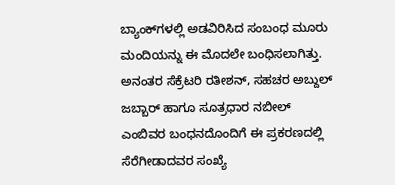ಬ್ಯಾಂಕ್‌ಗಳಲ್ಲಿ ಅಡವಿರಿಸಿದ ಸಂಬಂಧ ಮೂರು  ಮಂದಿಯನ್ನು ಈ ಮೊದಲೇ ಬಂಧಿಸಲಾಗಿತ್ತು. ಅನಂತರ ಸೆಕ್ರೆಟರಿ ರತೀಶನ್, ಸಹಚರ ಅಬ್ದುಲ್ ಜಬ್ಬಾರ್ ಹಾಗೂ ಸೂತ್ರಧಾರ ನಬೀಲ್ ಎಂಬಿವರ ಬಂಧನದೊಂದಿಗೆ ಈ ಪ್ರಕರಣದಲ್ಲಿ ಸೆರೆಗೀಡಾದವರ ಸಂಖ್ಯೆ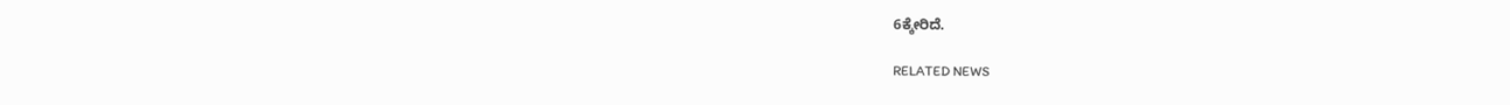6ಕ್ಕೇರಿದೆ.

RELATED NEWS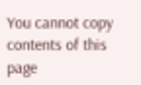You cannot copy contents of this page